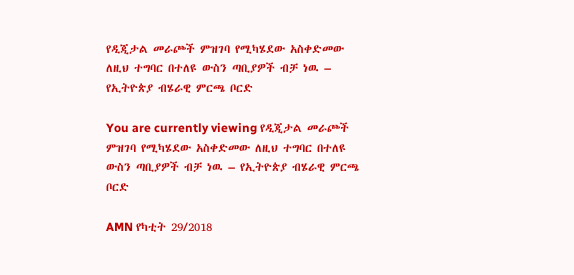የዲጂታል መራጮች ምዝገባ የሚካሄደው አስቀድመው ለዚህ ተግባር በተለዩ ውስን ጣቢያዎች ብቻ ነዉ – የኢትዮጵያ ብሄራዊ ምርጫ ቦርድ

You are currently viewing የዲጂታል መራጮች ምዝገባ የሚካሄደው አስቀድመው ለዚህ ተግባር በተለዩ ውስን ጣቢያዎች ብቻ ነዉ – የኢትዮጵያ ብሄራዊ ምርጫ ቦርድ

AMN የካቲት 29/2018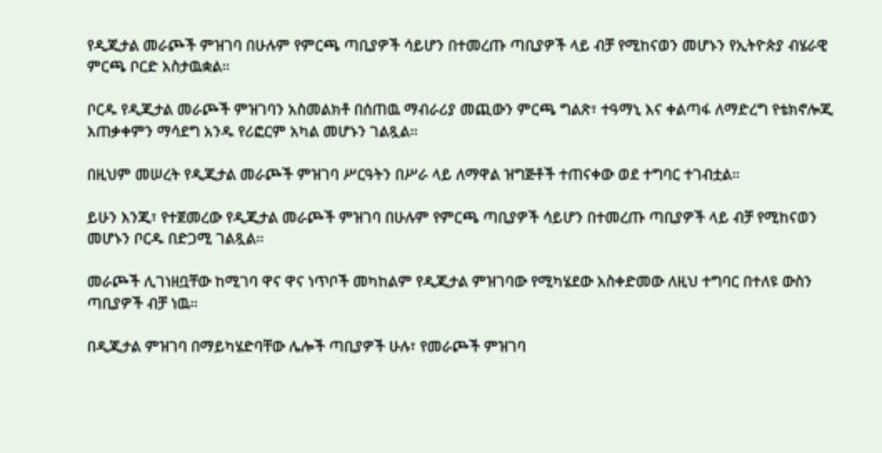የዲጂታል መራጮች ምዝገባ በሁሉም የምርጫ ጣቢያዎች ሳይሆን በተመረጡ ጣቢያዎች ላይ ብቻ የሚከናወን መሆኑን የኢትዮጵያ ብሄራዊ ምርጫ ቦርድ አስታዉቋል።

ቦርዱ የዲጂታል መራጮች ምዝገባን አስመልክቶ በሰጠዉ ማብራሪያ መጪውን ምርጫ ግልጽ፣ ተዓማኒ እና ቀልጣፋ ለማድረግ የቴክኖሎጂ አጠቃቀምን ማሳደግ አንዱ የሪፎርም አካል መሆኑን ገልጿል።

በዚህም መሠረት የዲጂታል መራጮች ምዝገባ ሥርዓትን በሥራ ላይ ለማዋል ዝግጅቶች ተጠናቀው ወደ ተግባር ተገብቷል።

ይሁን እንጂ፣ የተጀመረው የዲጂታል መራጮች ምዝገባ በሁሉም የምርጫ ጣቢያዎች ሳይሆን በተመረጡ ጣቢያዎች ላይ ብቻ የሚከናወን መሆኑን ቦርዱ በድጋሚ ገልጿል።

መራጮች ሊገነዘቧቸው ከሚገባ ዋና ዋና ነጥቦች መካከልም የዲጂታል ምዝገባው የሚካሄደው አስቀድመው ለዚህ ተግባር በተለዩ ውስን ጣቢያዎች ብቻ ነዉ።

በዲጂታል ምዝገባ በማይካሄድባቸው ሌሎች ጣቢያዎች ሁሉ፣ የመራጮች ምዝገባ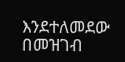እንደተለመደው በመዝገብ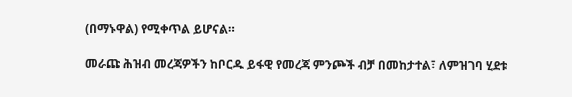(በማኑዋል) የሚቀጥል ይሆናል።

መራጩ ሕዝብ መረጃዎችን ከቦርዱ ይፋዊ የመረጃ ምንጮች ብቻ በመከታተል፣ ለምዝገባ ሂደቱ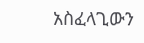አስፈላጊውን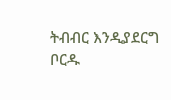ትብብር እንዲያደርግ ቦርዱ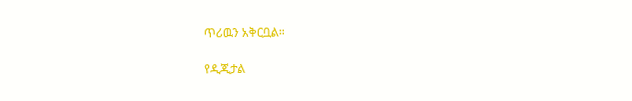ጥሪዉን አቅርቧል።

የዲጂታል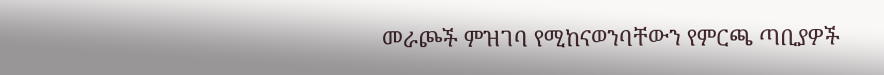መራጮች ምዝገባ የሚከናወንባቸውን የምርጫ ጣቢያዎች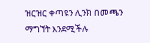ዝርዝር ቀጣዩን ሊንክ በመጫን ማግኘት እንደሚችሉ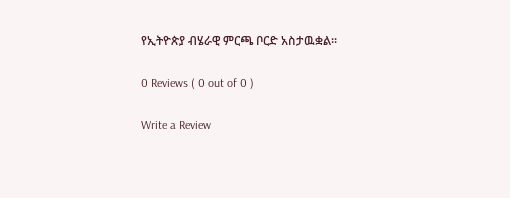የኢትዮጵያ ብሄራዊ ምርጫ ቦርድ አስታዉቋል።

0 Reviews ( 0 out of 0 )

Write a Review